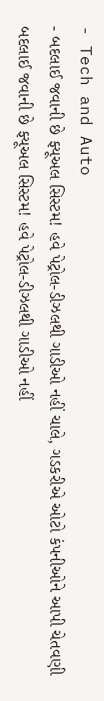- Tech and Auto
- બદલાઈ જવાની છે ફ્યૂઅલ સિસ્ટમ! હવે પેટ્રોલ-ડીઝલથી ગાડીઓ નહીં ચાલે, ગડકરીએ ઓટો કંપનીઓને આપી ચેતવણી
બદલાઈ જવાની છે ફ્યૂઅલ સિસ્ટમ! હવે પેટ્રોલ-ડીઝલથી ગાડીઓ નહીં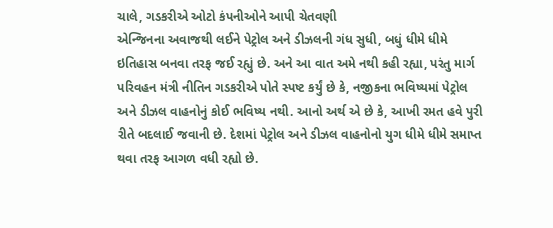ચાલે, ગડકરીએ ઓટો કંપનીઓને આપી ચેતવણી
એન્જિનના અવાજથી લઈને પેટ્રોલ અને ડીઝલની ગંધ સુધી, બધું ધીમે ધીમે ઇતિહાસ બનવા તરફ જઈ રહ્યું છે. અને આ વાત અમે નથી કહી રહ્યા, પરંતુ માર્ગ પરિવહન મંત્રી નીતિન ગડકરીએ પોતે સ્પષ્ટ કર્યું છે કે, નજીકના ભવિષ્યમાં પેટ્રોલ અને ડીઝલ વાહનોનું કોઈ ભવિષ્ય નથી. આનો અર્થ એ છે કે, આખી રમત હવે પુરી રીતે બદલાઈ જવાની છે. દેશમાં પેટ્રોલ અને ડીઝલ વાહનોનો યુગ ધીમે ધીમે સમાપ્ત થવા તરફ આગળ વધી રહ્યો છે.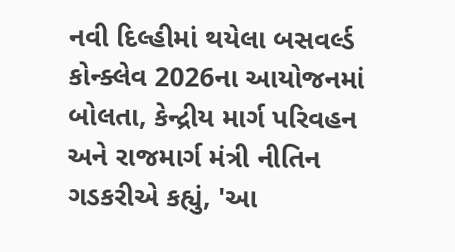નવી દિલ્હીમાં થયેલા બસવર્લ્ડ કોન્ક્લેવ 2026ના આયોજનમાં બોલતા, કેન્દ્રીય માર્ગ પરિવહન અને રાજમાર્ગ મંત્રી નીતિન ગડકરીએ કહ્યું, 'આ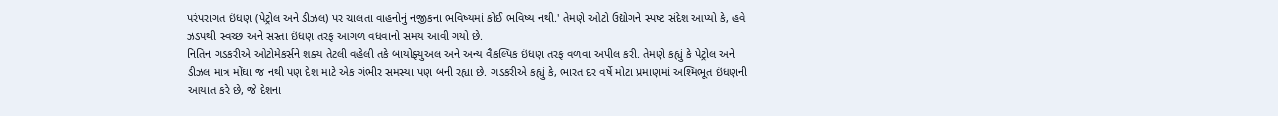પરંપરાગત ઇંધણ (પેટ્રોલ અને ડીઝલ) પર ચાલતા વાહનોનું નજીકના ભવિષ્યમાં કોઈ ભવિષ્ય નથી.' તેમણે ઓટો ઉદ્યોગને સ્પષ્ટ સંદેશ આપ્યો કે, હવે ઝડપથી સ્વચ્છ અને સસ્તા ઇંધણ તરફ આગળ વધવાનો સમય આવી ગયો છે.
નિતિન ગડકરીએ ઓટોમેકર્સને શક્ય તેટલી વહેલી તકે બાયોફ્યુઅલ અને અન્ય વૈકલ્પિક ઇંધણ તરફ વળવા અપીલ કરી. તેમણે કહ્યું કે પેટ્રોલ અને ડીઝલ માત્ર મોંઘા જ નથી પણ દેશ માટે એક ગંભીર સમસ્યા પણ બની રહ્યા છે. ગડકરીએ કહ્યું કે, ભારત દર વર્ષે મોટા પ્રમાણમાં અશ્મિભૂત ઇંધણની આયાત કરે છે, જે દેશના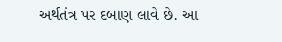અર્થતંત્ર પર દબાણ લાવે છે. આ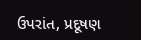ઉપરાંત, પ્રદૂષણ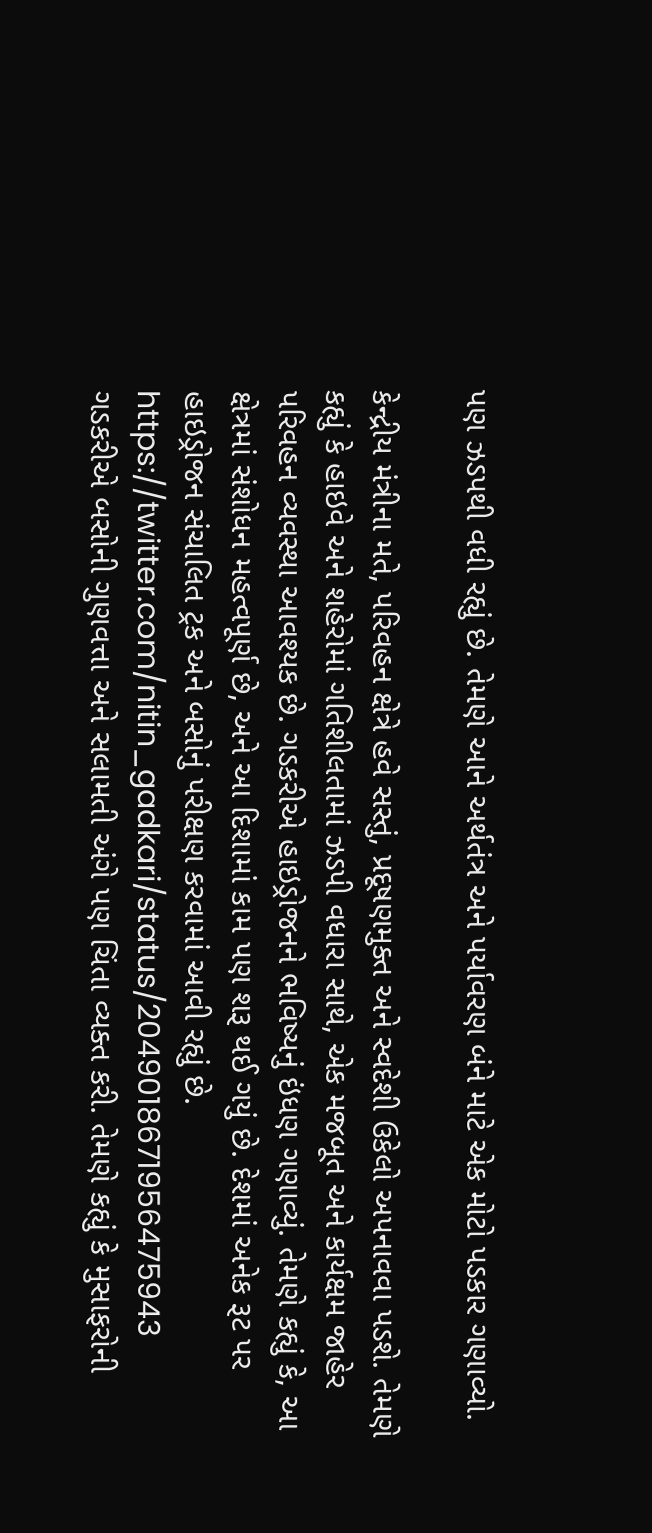પણ ઝડપથી વધી રહ્યું છે. તેમણે આને અર્થતંત્ર અને પર્યાવરણ બંને માટે એક મોટો પડકાર ગણાવ્યો.

કેન્દ્રીય મંત્રીના મતે, પરિવહન ક્ષેત્રે હવે સસ્તું, પ્રદૂષણમુક્ત અને સ્વદેશી ઉકેલો અપનાવવા પડશે. તેમણે કહ્યું કે હાઇવે અને શહેરોમાં ગતિશીલતામાં ઝડપી વધારા સાથે, એક મજબૂત અને કાર્યક્ષમ જાહેર પરિવહન વ્યવસ્થા આવશ્યક છે. ગડકરીએ હાઇડ્રોજનને ભવિષ્યનું ઇંધણ ગણાવ્યું. તેમણે કહ્યું કે, આ ક્ષેત્રમાં સંશોધન મહત્વપૂર્ણ છે, અને આ દિશામાં કામ પણ શરૂ થઈ ગયું છે. દેશમાં અનેક રૂટ પર હાઇડ્રોજન સંચાલિત ટ્રક અને બસોનું પરીક્ષણ કરવામાં આવી રહ્યું છે.
https://twitter.com/nitin_gadkari/status/2049018671956475943
ગડકરીએ બસોની ગુણવત્તા અને સલામતી અંગે પણ ચિંતા વ્યક્ત કરી. તેમણે કહ્યું કે મુસાફરોની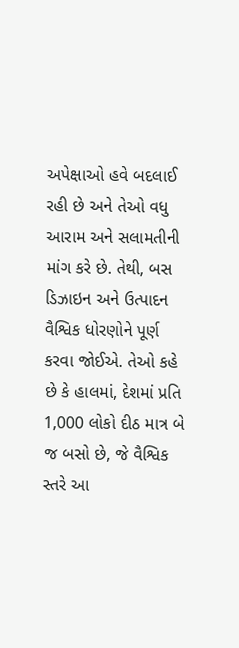અપેક્ષાઓ હવે બદલાઈ રહી છે અને તેઓ વધુ આરામ અને સલામતીની માંગ કરે છે. તેથી, બસ ડિઝાઇન અને ઉત્પાદન વૈશ્વિક ધોરણોને પૂર્ણ કરવા જોઈએ. તેઓ કહે છે કે હાલમાં, દેશમાં પ્રતિ 1,000 લોકો દીઠ માત્ર બે જ બસો છે, જે વૈશ્વિક સ્તરે આ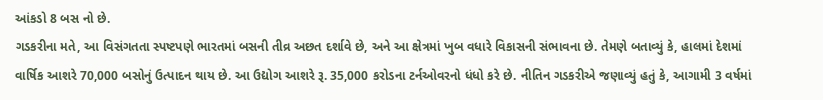આંકડો 8 બસ નો છે.
ગડકરીના મતે, આ વિસંગતતા સ્પષ્ટપણે ભારતમાં બસની તીવ્ર અછત દર્શાવે છે, અને આ ક્ષેત્રમાં ખુબ વધારે વિકાસની સંભાવના છે. તેમણે બતાવ્યું કે, હાલમાં દેશમાં વાર્ષિક આશરે 70,000 બસોનું ઉત્પાદન થાય છે. આ ઉદ્યોગ આશરે રૂ. 35,000 કરોડના ટર્નઓવરનો ધંધો કરે છે. નીતિન ગડકરીએ જણાવ્યું હતું કે, આગામી 3 વર્ષમાં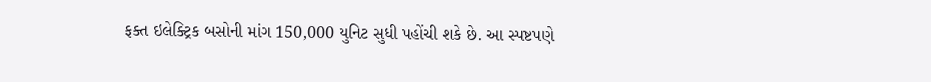ફક્ત ઇલેક્ટ્રિક બસોની માંગ 150,000 યુનિટ સુધી પહોંચી શકે છે. આ સ્પષ્ટપણે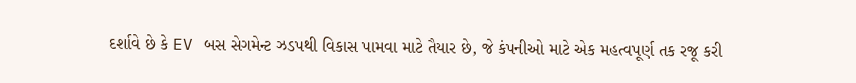દર્શાવે છે કે EV બસ સેગમેન્ટ ઝડપથી વિકાસ પામવા માટે તૈયાર છે, જે કંપનીઓ માટે એક મહત્વપૂર્ણ તક રજૂ કરી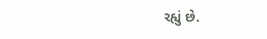રહ્યું છે.